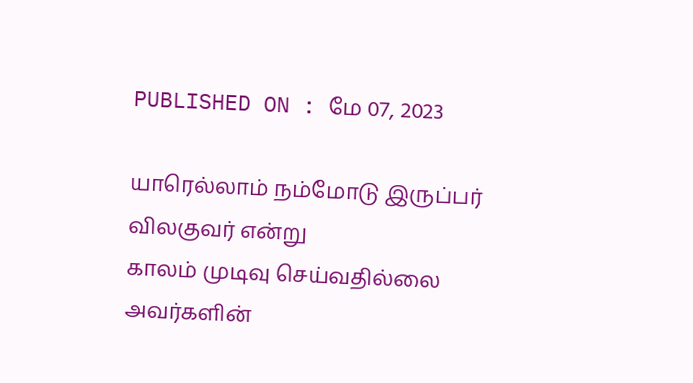PUBLISHED ON : மே 07, 2023

யாரெல்லாம் நம்மோடு இருப்பர்
விலகுவர் என்று
காலம் முடிவு செய்வதில்லை
அவர்களின்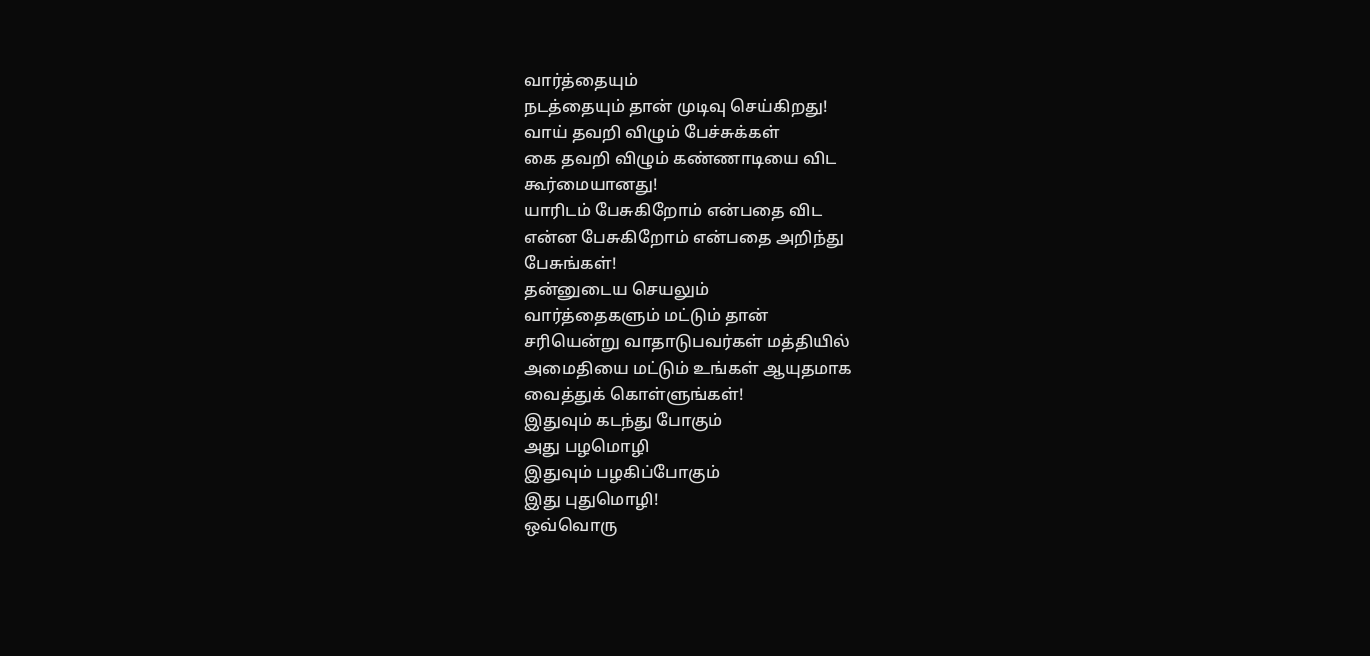வார்த்தையும்
நடத்தையும் தான் முடிவு செய்கிறது!
வாய் தவறி விழும் பேச்சுக்கள்
கை தவறி விழும் கண்ணாடியை விட
கூர்மையானது!
யாரிடம் பேசுகிறோம் என்பதை விட
என்ன பேசுகிறோம் என்பதை அறிந்து
பேசுங்கள்!
தன்னுடைய செயலும்
வார்த்தைகளும் மட்டும் தான்
சரியென்று வாதாடுபவர்கள் மத்தியில்
அமைதியை மட்டும் உங்கள் ஆயுதமாக
வைத்துக் கொள்ளுங்கள்!
இதுவும் கடந்து போகும்
அது பழமொழி
இதுவும் பழகிப்போகும்
இது புதுமொழி!
ஒவ்வொரு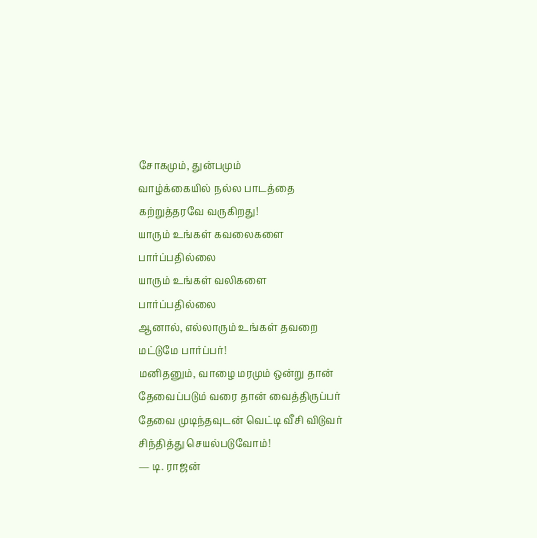சோகமும், துன்பமும்
வாழ்க்கையில் நல்ல பாடத்தை
கற்றுத்தரவே வருகிறது!
யாரும் உங்கள் கவலைகளை
பார்ப்பதில்லை
யாரும் உங்கள் வலிகளை
பார்ப்பதில்லை
ஆனால், எல்லாரும் உங்கள் தவறை
மட்டுமே பார்ப்பர்!
மனிதனும், வாழை மரமும் ஒன்று தான்
தேவைப்படும் வரை தான் வைத்திருப்பர்
தேவை முடிந்தவுடன் வெட்டி வீசி விடுவர்
சிந்தித்து செயல்படுவோம்!
— டி. ராஜன்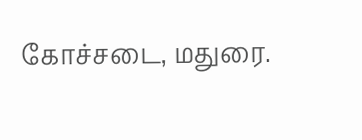கோச்சடை, மதுரை.